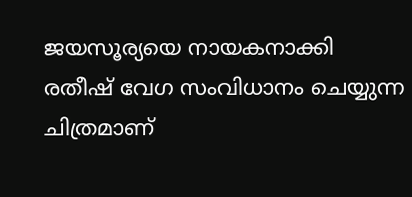ജയസൂര്യയെ നായകനാക്കി രതീഷ് വേഗ സംവിധാനം ചെയ്യുന്ന ചിത്രമാണ്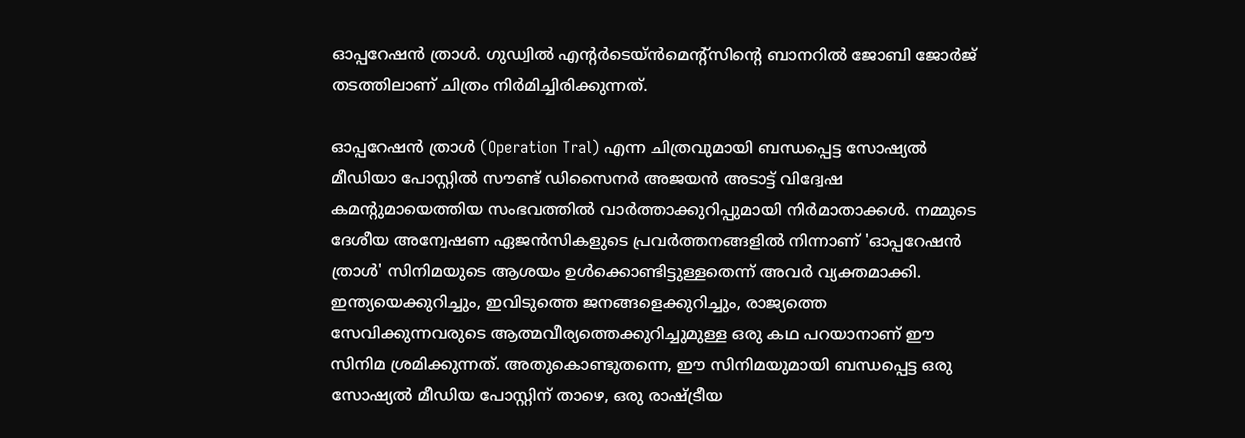ഓപ്പറേഷൻ ത്രാൾ. ഗുഡ്വിൽ എൻ്റർടെയ്ൻമെൻ്റ്സിൻ്റെ ബാനറിൽ ജോബി ജോർജ് തടത്തിലാണ് ചിത്രം നിർമിച്ചിരിക്കുന്നത്.

ഓപ്പറേഷൻ ത്രാൾ (Operation Tral) എന്ന ചിത്രവുമായി ബന്ധപ്പെട്ട സോഷ്യൽ മീഡിയാ പോസ്റ്റിൽ സൗണ്ട് ഡിസൈനർ അജയൻ അടാട്ട് വിദ്വേഷ കമന്റുമായെത്തിയ സംഭവത്തിൽ വാർത്താക്കുറിപ്പുമായി നിർമാതാക്കൾ. നമ്മുടെ ദേശീയ അന്വേഷണ ഏജൻസികളുടെ പ്രവർത്തനങ്ങളിൽ നിന്നാണ് 'ഓപ്പറേഷൻ ത്രാൾ' സിനിമയുടെ ആശയം ഉൾക്കൊണ്ടിട്ടുള്ളതെന്ന് അവർ വ്യക്തമാക്കി. ഇന്ത്യയെക്കുറിച്ചും, ഇവിടുത്തെ ജനങ്ങളെക്കുറിച്ചും, രാജ്യത്തെ സേവിക്കുന്നവരുടെ ആത്മവീര്യത്തെക്കുറിച്ചുമുള്ള ഒരു കഥ പറയാനാണ് ഈ സിനിമ ശ്രമിക്കുന്നത്. അതുകൊണ്ടുതന്നെ, ഈ സിനിമയുമായി ബന്ധപ്പെട്ട ഒരു സോഷ്യൽ മീഡിയ പോസ്റ്റിന് താഴെ, ഒരു രാഷ്ട്രീയ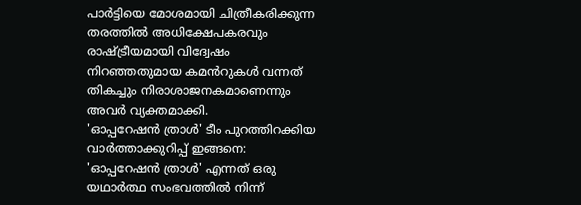പാർട്ടിയെ മോശമായി ചിത്രീകരിക്കുന്ന തരത്തിൽ അധിക്ഷേപകരവും രാഷ്ട്രീയമായി വിദ്വേഷം നിറഞ്ഞതുമായ കമൻറുകൾ വന്നത് തികച്ചും നിരാശാജനകമാണെന്നും അവർ വ്യക്തമാക്കി.
'ഓപ്പറേഷൻ ത്രാൾ' ടീം പുറത്തിറക്കിയ വാർത്താക്കുറിപ്പ് ഇങ്ങനെ:
'ഓപ്പറേഷൻ ത്രാൾ' എന്നത് ഒരു യഥാർത്ഥ സംഭവത്തിൽ നിന്ന്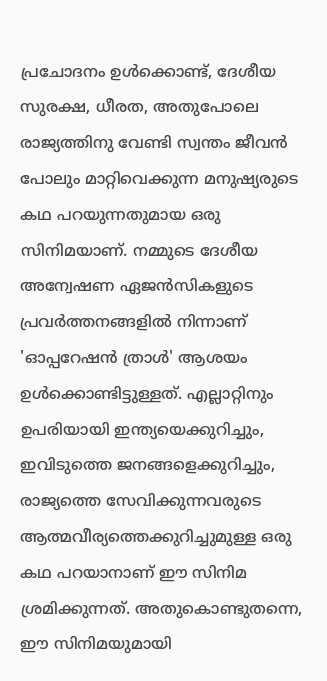പ്രചോദനം ഉൾക്കൊണ്ട്, ദേശീയ സുരക്ഷ, ധീരത, അതുപോലെ രാജ്യത്തിനു വേണ്ടി സ്വന്തം ജീവൻ പോലും മാറ്റിവെക്കുന്ന മനുഷ്യരുടെ കഥ പറയുന്നതുമായ ഒരു സിനിമയാണ്. നമ്മുടെ ദേശീയ അന്വേഷണ ഏജൻസികളുടെ പ്രവർത്തനങ്ങളിൽ നിന്നാണ് 'ഓപ്പറേഷൻ ത്രാൾ' ആശയം ഉൾക്കൊണ്ടിട്ടുള്ളത്. എല്ലാറ്റിനും ഉപരിയായി ഇന്ത്യയെക്കുറിച്ചും, ഇവിടുത്തെ ജനങ്ങളെക്കുറിച്ചും, രാജ്യത്തെ സേവിക്കുന്നവരുടെ ആത്മവീര്യത്തെക്കുറിച്ചുമുള്ള ഒരു കഥ പറയാനാണ് ഈ സിനിമ ശ്രമിക്കുന്നത്. അതുകൊണ്ടുതന്നെ, ഈ സിനിമയുമായി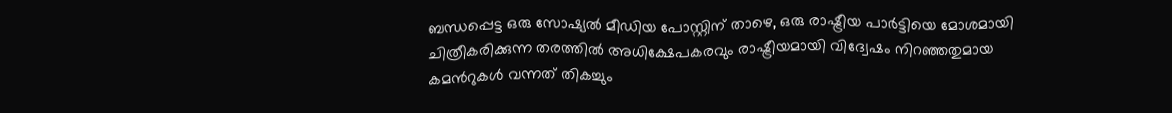ബന്ധപ്പെട്ട ഒരു സോഷ്യൽ മീഡിയ പോസ്റ്റിന് താഴെ, ഒരു രാഷ്ട്രീയ പാർട്ടിയെ മോശമായി ചിത്രീകരിക്കുന്ന തരത്തിൽ അധിക്ഷേപകരവും രാഷ്ട്രീയമായി വിദ്വേഷം നിറഞ്ഞതുമായ കമൻറുകൾ വന്നത് തികച്ചും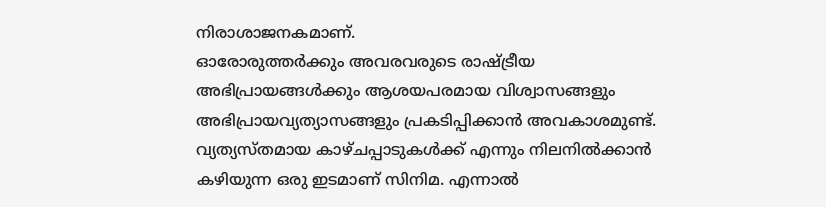നിരാശാജനകമാണ്.
ഓരോരുത്തർക്കും അവരവരുടെ രാഷ്ട്രീയ അഭിപ്രായങ്ങൾക്കും ആശയപരമായ വിശ്വാസങ്ങളും അഭിപ്രായവ്യത്യാസങ്ങളും പ്രകടിപ്പിക്കാൻ അവകാശമുണ്ട്. വ്യത്യസ്തമായ കാഴ്ചപ്പാടുകൾക്ക് എന്നും നിലനിൽക്കാൻ കഴിയുന്ന ഒരു ഇടമാണ് സിനിമ. എന്നാൽ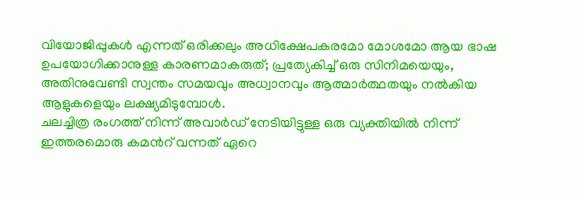വിയോജിപ്പുകൾ എന്നത് ഒരിക്കലും അധിക്ഷേപകരമോ മോശമോ ആയ ഭാഷ ഉപയോഗിക്കാനുള്ള കാരണമാകരുത്; പ്രത്യേകിച്ച് ഒരു സിനിമയെയും, അതിനുവേണ്ടി സ്വന്തം സമയവും അധ്വാനവും ആത്മാർത്ഥതയും നൽകിയ ആളുകളെയും ലക്ഷ്യമിടുമ്പോൾ.
ചലച്ചിത്ര രംഗത്ത് നിന്ന് അവാർഡ് നേടിയിട്ടുള്ള ഒരു വ്യക്തിയിൽ നിന്ന് ഇത്തരമൊരു കമൻറ് വന്നത് ഏറെ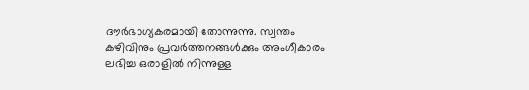ദൗർഭാഗ്യകരമായി തോന്നുന്നു. സ്വന്തം കഴിവിനും പ്രവർത്തനങ്ങൾക്കും അംഗീകാരം ലഭിച്ച ഒരാളിൽ നിന്നുള്ള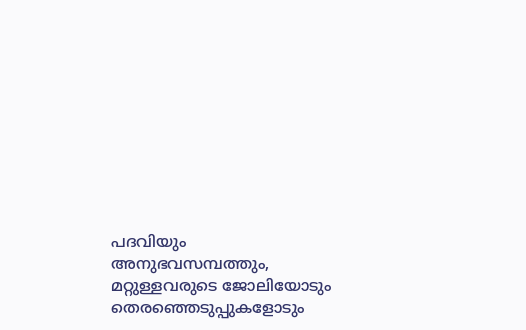പദവിയും അനുഭവസമ്പത്തും, മറ്റുള്ളവരുടെ ജോലിയോടും തെരഞ്ഞെടുപ്പുകളോടും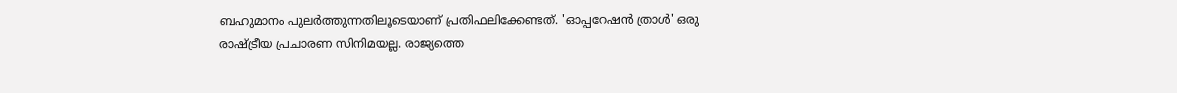ബഹുമാനം പുലർത്തുന്നതിലൂടെയാണ് പ്രതിഫലിക്കേണ്ടത്. 'ഓപ്പറേഷൻ ത്രാൾ' ഒരു രാഷ്ട്രീയ പ്രചാരണ സിനിമയല്ല. രാജ്യത്തെ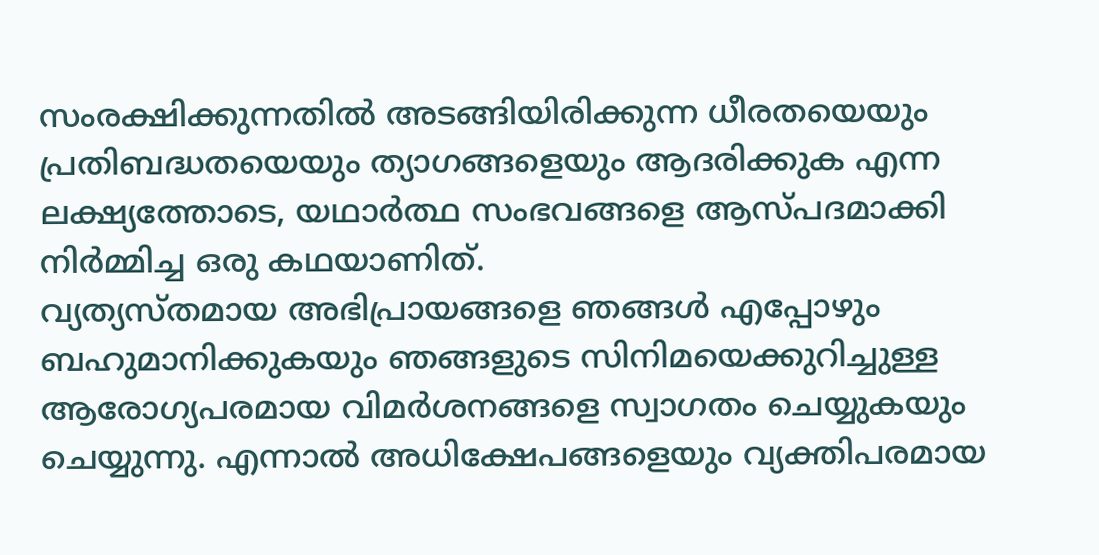സംരക്ഷിക്കുന്നതിൽ അടങ്ങിയിരിക്കുന്ന ധീരതയെയും പ്രതിബദ്ധതയെയും ത്യാഗങ്ങളെയും ആദരിക്കുക എന്ന ലക്ഷ്യത്തോടെ, യഥാർത്ഥ സംഭവങ്ങളെ ആസ്പദമാക്കി നിർമ്മിച്ച ഒരു കഥയാണിത്.
വ്യത്യസ്തമായ അഭിപ്രായങ്ങളെ ഞങ്ങൾ എപ്പോഴും ബഹുമാനിക്കുകയും ഞങ്ങളുടെ സിനിമയെക്കുറിച്ചുള്ള ആരോഗ്യപരമായ വിമർശനങ്ങളെ സ്വാഗതം ചെയ്യുകയും ചെയ്യുന്നു. എന്നാൽ അധിക്ഷേപങ്ങളെയും വ്യക്തിപരമായ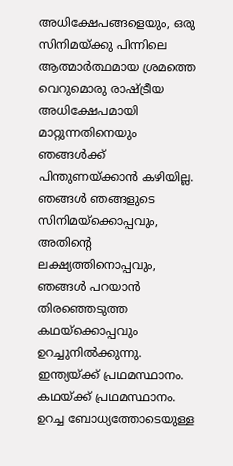അധിക്ഷേപങ്ങളെയും, ഒരു സിനിമയ്ക്കു പിന്നിലെ ആത്മാർത്ഥമായ ശ്രമത്തെ വെറുമൊരു രാഷ്ട്രീയ അധിക്ഷേപമായി മാറ്റുന്നതിനെയും ഞങ്ങൾക്ക് പിന്തുണയ്ക്കാൻ കഴിയില്ല. ഞങ്ങൾ ഞങ്ങളുടെ സിനിമയ്ക്കൊപ്പവും, അതിന്റെ ലക്ഷ്യത്തിനൊപ്പവും, ഞങ്ങൾ പറയാൻ തിരഞ്ഞെടുത്ത കഥയ്ക്കൊപ്പവും ഉറച്ചുനിൽക്കുന്നു. ഇന്ത്യയ്ക്ക് പ്രഥമസ്ഥാനം. കഥയ്ക്ക് പ്രഥമസ്ഥാനം. ഉറച്ച ബോധ്യത്തോടെയുള്ള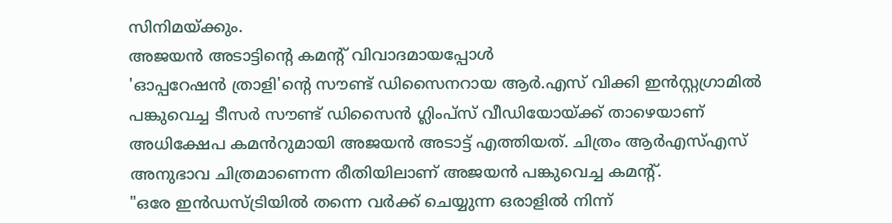സിനിമയ്ക്കും.
അജയൻ അടാട്ടിന്റെ കമന്റ് വിവാദമായപ്പോൾ
'ഓപ്പറേഷൻ ത്രാളി'ന്റെ സൗണ്ട് ഡിസൈനറായ ആർ.എസ് വിക്കി ഇൻസ്റ്റഗ്രാമിൽ പങ്കുവെച്ച ടീസർ സൗണ്ട് ഡിസൈൻ ഗ്ലിംപ്സ് വീഡിയോയ്ക്ക് താഴെയാണ് അധിക്ഷേപ കമൻറുമായി അജയൻ അടാട്ട് എത്തിയത്. ചിത്രം ആർഎസ്എസ് അനുഭാവ ചിത്രമാണെന്ന രീതിയിലാണ് അജയൻ പങ്കുവെച്ച കമന്റ്.
"ഒരേ ഇൻഡസ്ട്രിയിൽ തന്നെ വർക്ക് ചെയ്യുന്ന ഒരാളിൽ നിന്ന്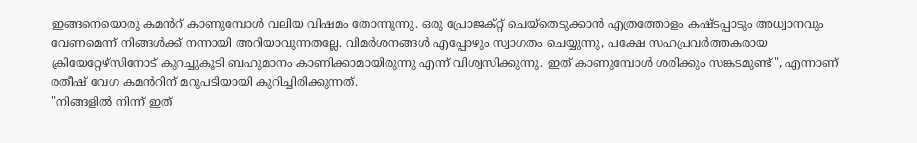ഇങ്ങനെയൊരു കമൻറ് കാണുമ്പോൾ വലിയ വിഷമം തോന്നുന്നു. ഒരു പ്രോജക്റ്റ് ചെയ്തെടുക്കാൻ എത്രത്തോളം കഷ്ടപ്പാടും അധ്വാനവും വേണമെന്ന് നിങ്ങൾക്ക് നന്നായി അറിയാവുന്നതല്ലേ. വിമർശനങ്ങൾ എപ്പോഴും സ്വാഗതം ചെയ്യുന്നു, പക്ഷേ സഹപ്രവർത്തകരായ ക്രിയേറ്റേഴ്സിനോട് കുറച്ചുകൂടി ബഹുമാനം കാണിക്കാമായിരുന്നു എന്ന് വിശ്വസിക്കുന്നു. ഇത് കാണുമ്പോൾ ശരിക്കും സങ്കടമുണ്ട്", എന്നാണ് രതീഷ് വേഗ കമൻറിന് മറുപടിയായി കുറിച്ചിരിക്കുന്നത്.
"നിങ്ങളിൽ നിന്ന് ഇത്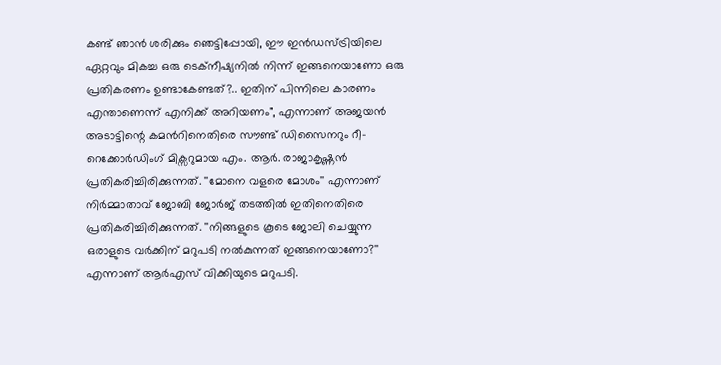കണ്ട് ഞാൻ ശരിക്കും ഞെട്ടിപ്പോയി, ഈ ഇൻഡസ്ട്രിയിലെ ഏറ്റവും മികച്ച ഒരു ടെക്നീഷ്യനിൽ നിന്ന് ഇങ്ങനെയാണോ ഒരു പ്രതികരണം ഉണ്ടാകേണ്ടത്?.. ഇതിന് പിന്നിലെ കാരണം എന്താണെന്ന് എനിക്ക് അറിയണം", എന്നാണ് അജയൻ അടാട്ടിന്റെ കമൻറിനെതിരെ സൗണ്ട് ഡിസൈനറും റീ-റെക്കോർഡിംഗ് മിക്സറുമായ എം. ആർ. രാജാകൃഷ്ണൻ പ്രതികരിച്ചിരിക്കുന്നത്. ''മോനെ വളരെ മോശം'' എന്നാണ് നിർമ്മാതാവ് ജോബി ജോർജ് തടത്തിൽ ഇതിനെതിരെ പ്രതികരിച്ചിരിക്കുന്നത്. ''നിങ്ങളുടെ കൂടെ ജോലി ചെയ്യുന്ന ഒരാളുടെ വർക്കിന് മറുപടി നൽകുന്നത് ഇങ്ങനെയാണോ?'' എന്നാണ് ആർഎസ് വിക്കിയുടെ മറുപടി.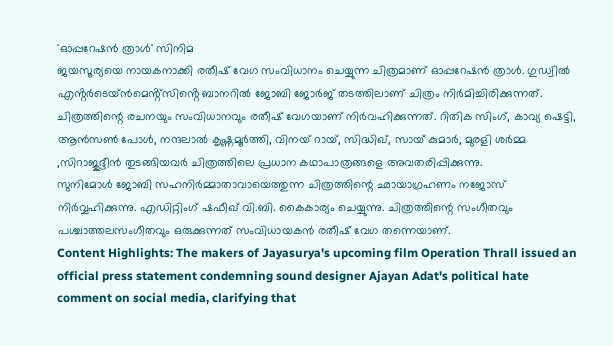'ഓപ്പറേഷൻ ത്രാൾ' സിനിമ
ജയസൂര്യയെ നായകനാക്കി രതീഷ് വേഗ സംവിധാനം ചെയ്യുന്ന ചിത്രമാണ് ഓപ്പറേഷൻ ത്രാൾ. ഗുഡ്വിൽ എൻ്റർടെയ്ൻമെൻ്റ്സിൻ്റെ ബാനറിൽ ജോബി ജോർജ് തടത്തിലാണ് ചിത്രം നിർമിച്ചിരിക്കുന്നത്. ചിത്രത്തിന്റെ രചനയും സംവിധാനവും രതീഷ് വേഗയാണ് നിർവഹിക്കുന്നത്. റിതിക സിംഗ്, കാവ്യ ഷെട്ടി, ആൻസൺ പോൾ, നന്ദലാൽ കൃഷ്ണമൂർത്തി, വിനയ് റായ്, സിദ്ധിഖ്, സായ് കുമാർ, മുരളി ശർമ്മ ,സിറാജുദ്ദീൻ തുടങ്ങിയവർ ചിത്രത്തിലെ പ്രധാന കഥാപാത്രങ്ങളെ അവതരിപ്പിക്കുന്നു.
സുനിമോൾ ജോബി സഹനിർമ്മാതാവായെത്തുന്ന ചിത്രത്തിന്റെ ഛായാഗ്രഹണം നജോസ് നിർവ്വഹിക്കുന്നു. എഡിറ്റിംഗ് ഷഫീഖ് വി.ബി. കൈകാര്യം ചെയ്യുന്നു. ചിത്രത്തിന്റെ സംഗീതവും പശ്ചാത്തലസംഗീതവും ഒരുക്കുന്നത് സംവിധായകൻ രതീഷ് വേഗ തന്നെയാണ്.
Content Highlights: The makers of Jayasurya's upcoming film Operation Thrall issued an official press statement condemning sound designer Ajayan Adat's political hate comment on social media, clarifying that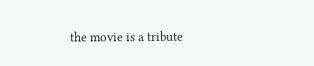the movie is a tribute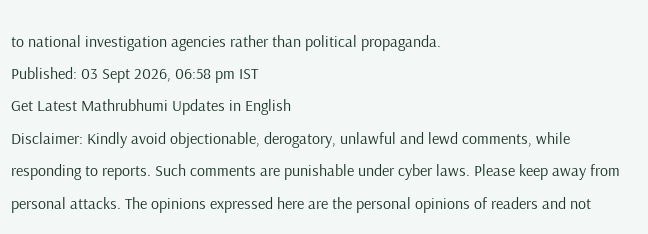to national investigation agencies rather than political propaganda.
Published: 03 Sept 2026, 06:58 pm IST
Get Latest Mathrubhumi Updates in English
Disclaimer: Kindly avoid objectionable, derogatory, unlawful and lewd comments, while responding to reports. Such comments are punishable under cyber laws. Please keep away from personal attacks. The opinions expressed here are the personal opinions of readers and not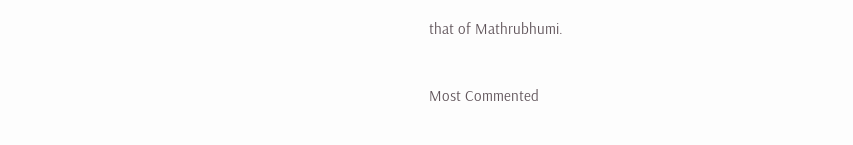that of Mathrubhumi.


Most Commented